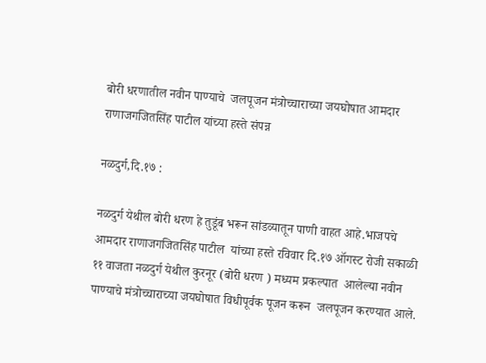बोरी धरणातील नवीन पाण्याचे  जलपूजन मंत्रोच्चाराच्या जयघोषात आमदार राणाजगजितसिंह पाटील यांच्या हस्ते संपन्न

नळदुर्ग,दि.१७ :

नळदुर्ग येथील बोरी धरण हे तुडूंब भरून सांडव्यातून पाणी वाहत आहे.भाजपचे आमदार राणाजगजितसिंह पाटील  यांच्या हस्ते रविवार दि.१७ ऑगस्ट रोजी सकाळी  ११ वाजता नळदुर्ग येथील कुरनूर (बोरी धरण ) मध्यम प्रकल्पात  आलेल्या नवीन पाण्याचे मंत्रोच्चाराच्या जयघोषात विधीपूर्वक पूजन करून  जलपूजन करण्यात आले.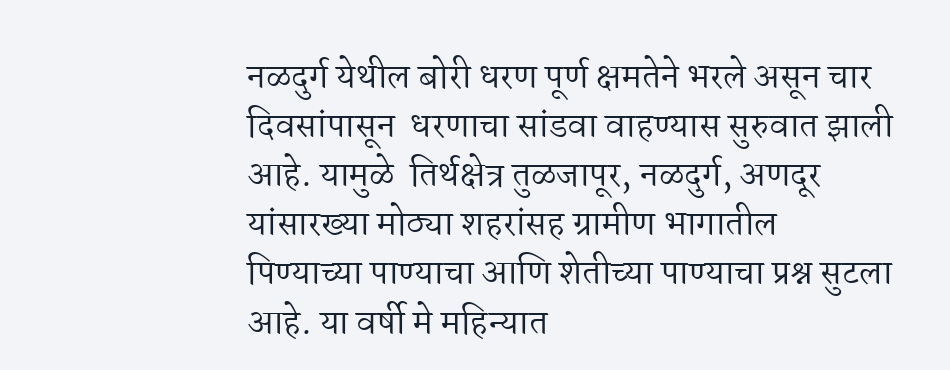नळदुर्ग येथील बोरी धरण पूर्ण क्षमतेने भरले असून चार दिवसांपासून  धरणाचा सांडवा वाहण्यास सुरुवात झाली आहे. यामुळे  तिर्थक्षेत्र तुळजापूर, नळदुर्ग, अणदूर यांसारख्या मोठ्या शहरांसह ग्रामीण भागातील पिण्याच्या पाण्याचा आणि शेतीच्या पाण्याचा प्रश्न सुटला आहे. या वर्षी मे महिन्यात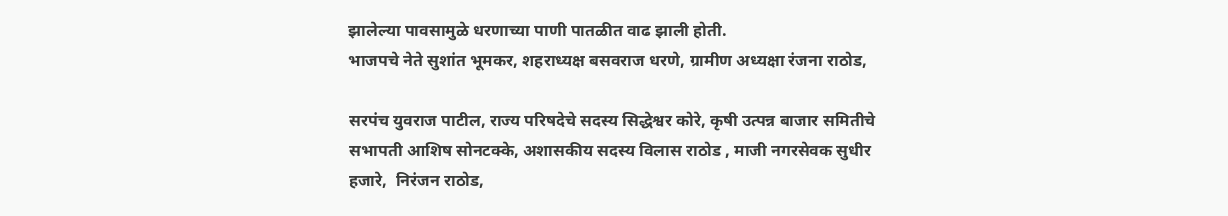झालेल्या पावसामुळे धरणाच्या पाणी पातळीत वाढ झाली होती.
भाजपचे नेते सुशांत भूमकर, शहराध्यक्ष बसवराज धरणे, ग्रामीण अध्यक्षा रंजना राठोड,

सरपंच युवराज पाटील, राज्य परिषदेचे सदस्य सिद्धेश्वर कोरे, कृषी उत्पन्न बाजार समितीचे सभापती आशिष सोनटक्के, अशासकीय सदस्य विलास राठोड , माजी नगरसेवक सुधीर हजारे,  निरंजन राठोड,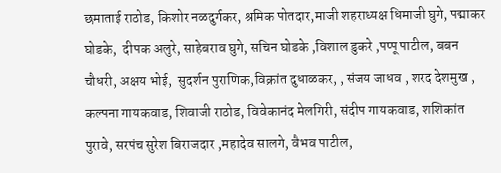छमाताई राठोड, किशोर नळदुर्गकर, श्रमिक पोतदार,माजी शहराध्यक्ष धिमाजी घुगे, पद्माकर घोडके,  दीपक अलुरे, साहेबराव घुगे, सचिन घोडके ,विशाल डुकरे ,पप्पू पाटील, बबन चौधरी, अक्षय भोई,  सुदर्शन पुराणिक,विक्रांत दुधाळकर, , संजय जाधव , शरद देशमुख , कल्पना गायकवाड, शिवाजी राठोड, विवेकानंद मेलगिरी, संदीप गायकवाड‌‌‌, शशिकांत पुरावे, सरपंच सुरेश बिराजदार ,महादेव सालगे, वैभव पाटील,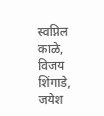स्वप्निल काळे, विजय शिंगाडे, जयेश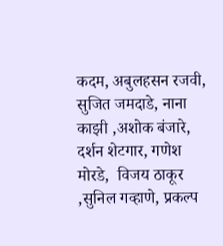कदम, अबुलहसन रजवी, सुजित जमदाडे, नाना काझी ,अशोक बंजारे, दर्शन शेटगार, गणेश मोरडे,  विजय ठाकूर ,सुनिल गव्हाणे, प्रकल्प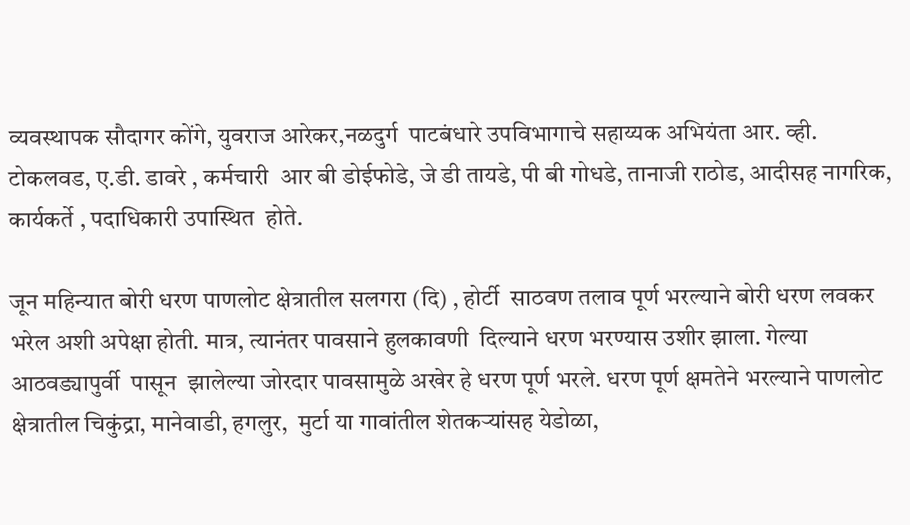व्यवस्थापक सौदागर कोंगे, युवराज आरेकर,नळदुर्ग  पाटबंधारे उपविभागाचे सहाय्यक अभियंता आर. व्ही. टोकलवड, ए.डी. डावरे , कर्मचारी  आर बी डोईफोडे, जे डी तायडे, पी बी गोधडे, तानाजी राठोड, आदीसह नागरिक, कार्यकर्ते , पदाधिकारी उपास्थित  होते.

जून महिन्यात बोरी धरण पाणलोट क्षेत्रातील सलगरा (दि) , होर्टी  साठवण तलाव पूर्ण भरल्याने बोरी धरण लवकर भरेल अशी अपेक्षा होती. मात्र, त्यानंतर पावसाने हुलकावणी  दिल्याने धरण भरण्यास उशीर झाला. गेल्या आठवड्यापुर्वी  पासून  झालेल्या जोरदार पावसामुळे अखेर हे धरण पूर्ण भरले. धरण पूर्ण क्षमतेने भरल्याने पाणलोट क्षेत्रातील चिकुंद्रा, मानेवाडी, हगलुर,  मुर्टा या गावांतील शेतकऱ्यांसह येडोळा,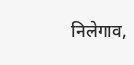निलेगाव,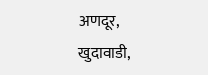अणदूर, खुदावाडी,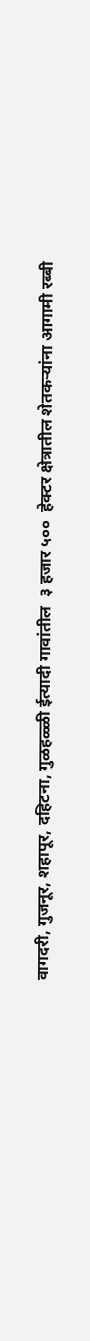वागदरी, गुजनूर, शहापूर, दहिटना, गुळहळ्ळी ईत्यादी गावांतील  ३ हजार ५००  हेक्टर क्षेत्रातील शेतकऱ्यांना आगामी रब्बी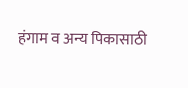हंगाम व अन्य पिकासाठी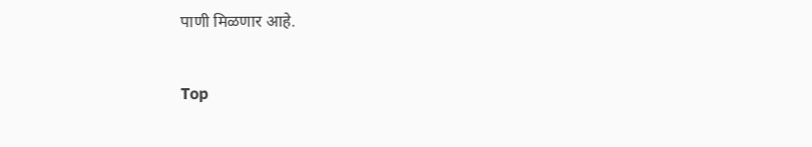पाणी मिळणार आहे.


Top